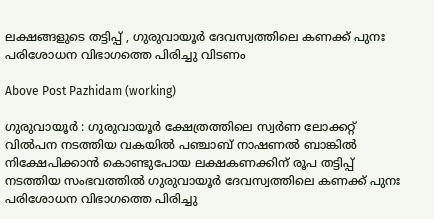ലക്ഷങ്ങളുടെ തട്ടിപ്പ് , ഗുരുവായൂർ ദേവസ്വത്തിലെ കണക്ക് പുനഃ പരിശോധന വിഭാഗത്തെ പിരിച്ചു വിടണം

Above Post Pazhidam (working)

ഗുരുവായൂർ : ഗുരുവായൂർ ക്ഷേത്രത്തിലെ സ്വർണ ലോക്കറ്റ് വിൽപന നടത്തിയ വകയിൽ പഞ്ചാബ് നാഷണൽ ബാങ്കിൽ നിക്ഷേപിക്കാൻ കൊണ്ടുപോയ ലക്ഷകണക്കിന് രൂപ തട്ടിപ്പ് നടത്തിയ സംഭവത്തിൽ ഗുരുവായൂർ ദേവസ്വത്തിലെ കണക്ക് പുനഃ പരിശോധന വിഭാഗത്തെ പിരിച്ചു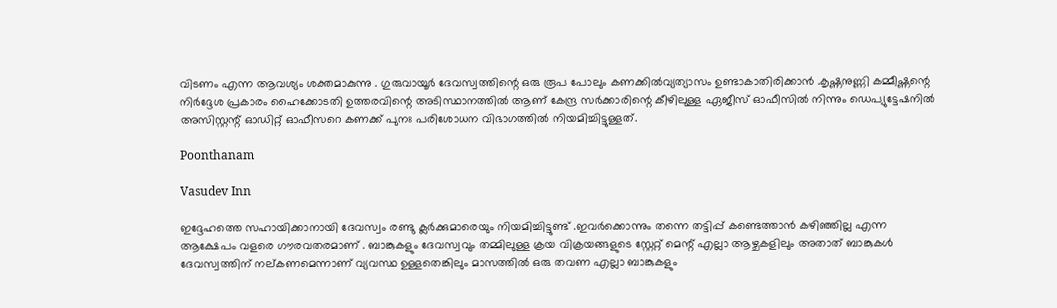വിടണം എന്ന ആവശ്യം ശക്തമാകുന്നു . ഗുരുവായൂർ ദേവസ്വത്തിന്റെ ഒരു രൂപ പോലും കണക്കിൽവ്യത്യാസം ഉണ്ടാകാതിരിക്കാൻ .കൃഷ്ണനുണ്ണി കമ്മീഷ്ണന്റെ നിർദ്ദേശ പ്രകാരം ഹൈക്കോടതി ഉത്തരവിന്റെ അടിസ്ഥാനത്തിൽ ആണ് കേന്ദ്ര സർക്കാരിന്റെ കീഴിലുള്ള ഏജീസ് ഓഫീസിൽ നിന്നും ഡെപ്യുട്ടേഷനിൽ അസിസ്റ്റന്റ് ഓഡിറ്റ് ഓഫീസറെ കണക്ക് പുനഃ പരിശോധന വിഭാഗത്തിൽ നിയമിച്ചിട്ടുള്ളത്.

Poonthanam

Vasudev Inn

ഇദ്ദേഹത്തെ സഹായിക്കാനായി ദേവസ്വം രണ്ടു ക്ലർക്കുമാരെയും നിയമിച്ചിട്ടുണ്ട് .ഇവർക്കൊന്നും തന്നെ തട്ടിപ്പ് കണ്ടെത്താൻ കഴിഞ്ഞില്ല എന്ന ആക്ഷേപം വളരെ ഗൗരവതരമാണ് . ബാങ്കുകളും ദേവസ്വവും തമ്മിലുള്ള ക്രയ വിക്രയങ്ങളുടെ സ്റ്റേറ്റ് മെന്റ് എല്ലാ ആഴ്ചകളിലും അതാത് ബാങ്കുകൾ ദേവസ്വത്തിന് നല്കണമെന്നാണ് വ്യവസ്ഥ ഉള്ളതെങ്കിലും മാസത്തിൽ ഒരു തവണ എല്ലാ ബാങ്കുകളും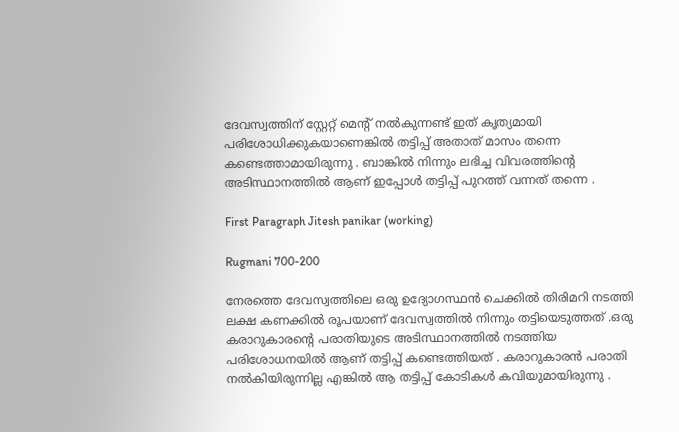ദേവസ്വത്തിന് സ്റ്റേറ്റ് മെന്റ് നൽകുന്നണ്ട് ഇത് കൃത്യമായി പരിശോധിക്കുകയാണെങ്കിൽ തട്ടിപ്പ് അതാത് മാസം തന്നെ കണ്ടെത്താമായിരുന്നു . ബാങ്കിൽ നിന്നും ലഭിച്ച വിവരത്തിന്റെ അടിസ്ഥാനത്തിൽ ആണ് ഇപ്പോൾ തട്ടിപ്പ് പുറത്ത് വന്നത് തന്നെ .

First Paragraph Jitesh panikar (working)

Rugmani 700-200

നേരത്തെ ദേവസ്വത്തിലെ ഒരു ഉദ്യോഗസ്ഥൻ ചെക്കിൽ തിരിമറി നടത്തി ലക്ഷ കണക്കിൽ രൂപയാണ് ദേവസ്വത്തിൽ നിന്നും തട്ടിയെടുത്തത് .ഒരു കരാറുകാരന്റെ പരാതിയുടെ അടിസ്ഥാനത്തിൽ നടത്തിയ പരിശോധനയിൽ ആണ് തട്ടിപ്പ് കണ്ടെത്തിയത് . കരാറുകാരൻ പരാതി നൽകിയിരുന്നില്ല എങ്കിൽ ആ തട്ടിപ്പ് കോടികൾ കവിയുമായിരുന്നു .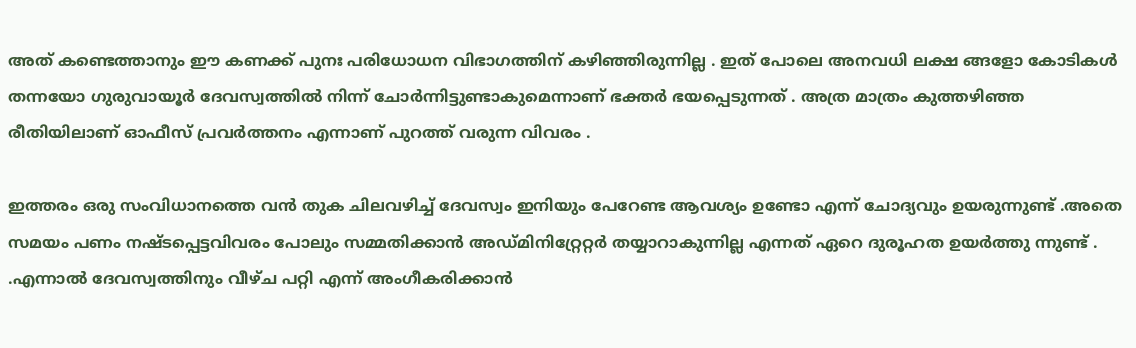അത് കണ്ടെത്താനും ഈ കണക്ക് പുനഃ പരിധോധന വിഭാഗത്തിന് കഴിഞ്ഞിരുന്നില്ല . ഇത് പോലെ അനവധി ലക്ഷ ങ്ങളോ കോടികൾ തന്നയോ ഗുരുവായൂർ ദേവസ്വത്തിൽ നിന്ന് ചോർന്നിട്ടുണ്ടാകുമെന്നാണ് ഭക്തർ ഭയപ്പെടുന്നത് . അത്ര മാത്രം കുത്തഴിഞ്ഞ രീതിയിലാണ് ഓഫീസ് പ്രവർത്തനം എന്നാണ് പുറത്ത് വരുന്ന വിവരം .

ഇത്തരം ഒരു സംവിധാനത്തെ വൻ തുക ചിലവഴിച്ച് ദേവസ്വം ഇനിയും പേറേണ്ട ആവശ്യം ഉണ്ടോ എന്ന് ചോദ്യവും ഉയരുന്നുണ്ട് .അതെ സമയം പണം നഷ്ടപ്പെട്ടവിവരം പോലും സമ്മതിക്കാൻ അഡ്‌മിനിറ്റ്രേറ്റർ തയ്യാറാകുന്നില്ല എന്നത് ഏറെ ദുരൂഹത ഉയർത്തു ന്നുണ്ട് . .എന്നാൽ ദേവസ്വത്തിനും വീഴ്ച പറ്റി എന്ന് അംഗീകരിക്കാൻ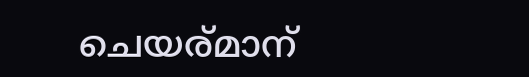ചെയര്മാന്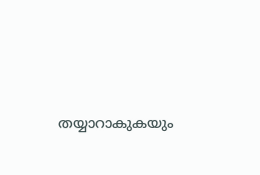തയ്യാറാകുകയും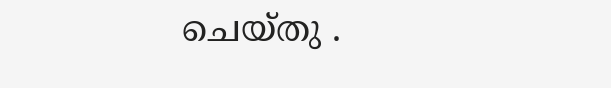ചെയ്തു .